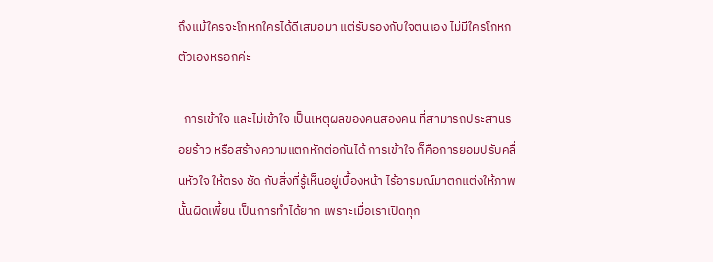ถึงแม้ใครจะโกหกใครได้ดีเสมอมา แต่รับรองกับใจตนเอง ไม่มีใครโกหกตัวเองหรอกค่ะ

  การเข้าใจ และไม่เข้าใจ เป็นเหตุผลของคนสองคน ที่สามารถประสานรอยร้าว หรือสร้างความแตกหักต่อกันได้ การเข้าใจ ก็คือการยอมปรับคลื่นหัวใจ ให้ตรง ชัด กับสิ่งที่รู้เห็นอยู่เบื้องหน้า ไร้อารมณ์มาตกแต่งให้ภาพนั้นผิดเพี้ยน เป็นการทำได้ยาก เพราะเมื่อเราเปิดทุก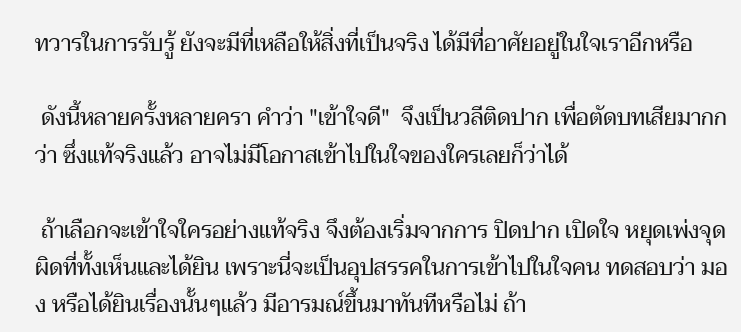ทวารในการรับรู้ ยังจะมีที่เหลือให้สิ่งที่เป็นจริง ได้มีที่อาศัยอยู่ในใจเราอีกหรือ

 ดังนี้หลายครั้งหลายครา คำว่า "เข้าใจดี"  จึงเป็นวลีติดปาก เพื่อตัดบทเสียมากกว่า ซึ่งแท้จริงแล้ว อาจไม่มีโอกาสเข้าไปในใจของใครเลยก็ว่าได้

 ถ้าเลือกจะเข้าใจใครอย่างแท้จริง จึงต้องเริ่มจากการ ปิดปาก เปิดใจ หยุดเพ่งจุดผิดที่ทั้งเห็นและได้ยิน เพราะนี่จะเป็นอุปสรรคในการเข้าไปในใจคน ทดสอบว่า มอง หรือได้ยินเรื่องนั้นๆแล้ว มีอารมณ์ขึ้นมาทันทีหรือไม่ ถ้า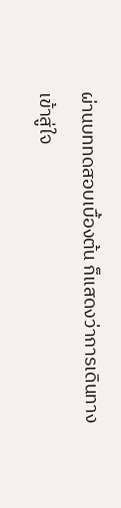ผ่านบททดสอบเบื้องต้น ก็แสดงว่าการเดินทางเข้าสู่ใจ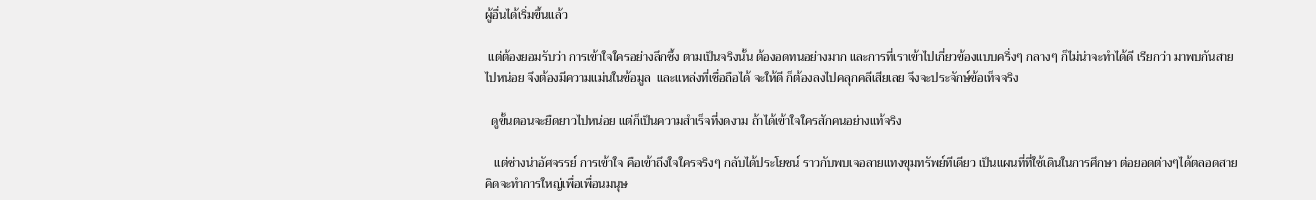ผู้อื่นได้เริ่มขึ้นแล้ว

 แต่ต้องยอมรับว่า การเข้าใจใครอย่างลึกซึ้ง ตามเป็นจริงนั้น ต้องอดทนอย่างมาก และการที่เราเข้าไปเกี่ยวข้องแบบครึ่งๆ กลางๆ ก็ไม่น่าจะทำได้ดี เรียกว่า มาพบกันสายไปหน่อย จึงต้องมีความแม่นในข้อมูล  และแหล่งที่เชื่อถือได้ จะให้ดี ก็ต้องลงไปคลุกคลีเสียเลย จึงจะประจักษ์ข้อเท็จจริง

  ดูขั้นตอนจะยืดยาวไปหน่อย แต่ก็เป็นความสำเร็จที่งดงาม ถ้าได้เข้าใจใครสักคนอย่างแท้จริง

   แต่ช่างน่าอัศจรรย์ การเข้าใจ คือเข้าถึงใจใครจริงๆ กลับได้ประโยชน์ ราวกับพบเจอลายแทงขุมทรัพย์ทีเดียว เป็นแผนที่ที่ใช้เดินในการศึกษา ต่อยอดต่างๆได้ตลอดสาย คิดจะทำการใหญ่เพื่อเพื่อนมนุษ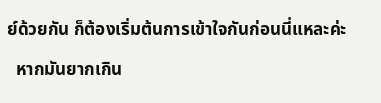ย์ด้วยกัน ก็ต้องเริ่มต้นการเข้าใจกันก่อนนี่แหละค่ะ

  หากมันยากเกิน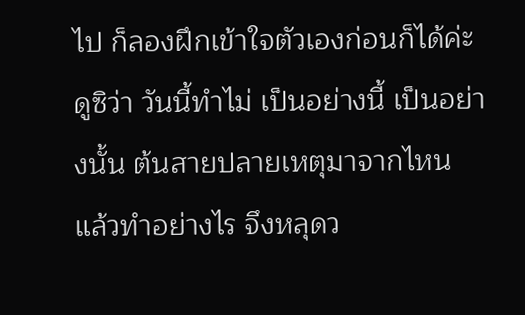ไป ก็ลองฝึกเข้าใจตัวเองก่อนก็ได้ค่ะ ดูซิว่า วันนี้ทำไม่ เป็นอย่างนี้ เป็นอย่างนั้น ต้นสายปลายเหตุมาจากไหน แล้วทำอย่างไร จึงหลุดว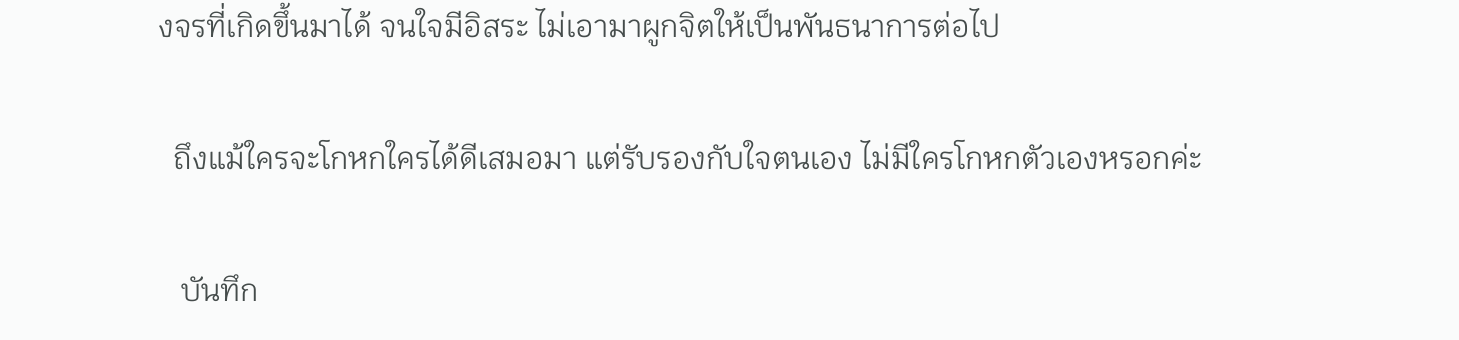งจรที่เกิดขึ้นมาได้ จนใจมีอิสระ ไม่เอามาผูกจิตให้เป็นพันธนาการต่อไป

  ถึงแม้ใครจะโกหกใครได้ดีเสมอมา แต่รับรองกับใจตนเอง ไม่มีใครโกหกตัวเองหรอกค่ะ

   บันทึก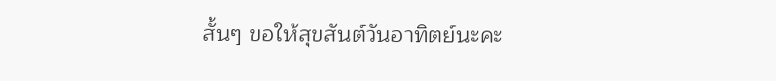สั้นๆ ขอให้สุขสันต์วันอาทิตย์นะคะ